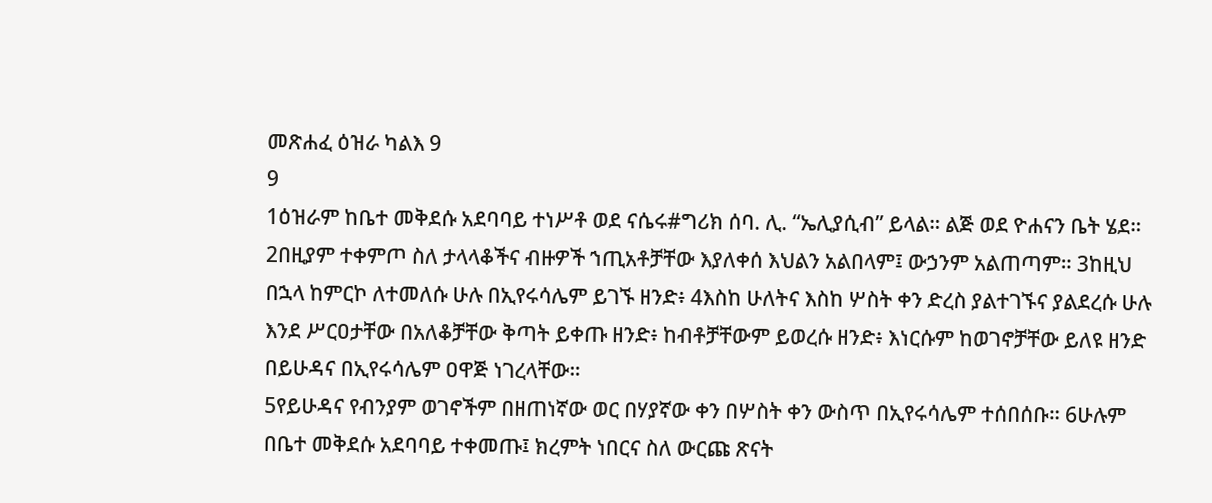መጽሐፈ ዕዝራ ካልእ 9
9
1ዕዝራም ከቤተ መቅደሱ አደባባይ ተነሥቶ ወደ ናሴሩ#ግሪክ ሰባ. ሊ. “ኤሊያሲብ” ይላል። ልጅ ወደ ዮሐናን ቤት ሄደ። 2በዚያም ተቀምጦ ስለ ታላላቆችና ብዙዎች ኀጢአቶቻቸው እያለቀሰ እህልን አልበላም፤ ውኃንም አልጠጣም። 3ከዚህ በኋላ ከምርኮ ለተመለሱ ሁሉ በኢየሩሳሌም ይገኙ ዘንድ፥ 4እስከ ሁለትና እስከ ሦስት ቀን ድረስ ያልተገኙና ያልደረሱ ሁሉ እንደ ሥርዐታቸው በአለቆቻቸው ቅጣት ይቀጡ ዘንድ፥ ከብቶቻቸውም ይወረሱ ዘንድ፥ እነርሱም ከወገኖቻቸው ይለዩ ዘንድ በይሁዳና በኢየሩሳሌም ዐዋጅ ነገረላቸው።
5የይሁዳና የብንያም ወገኖችም በዘጠነኛው ወር በሃያኛው ቀን በሦስት ቀን ውስጥ በኢየሩሳሌም ተሰበሰቡ። 6ሁሉም በቤተ መቅደሱ አደባባይ ተቀመጡ፤ ክረምት ነበርና ስለ ውርጩ ጽናት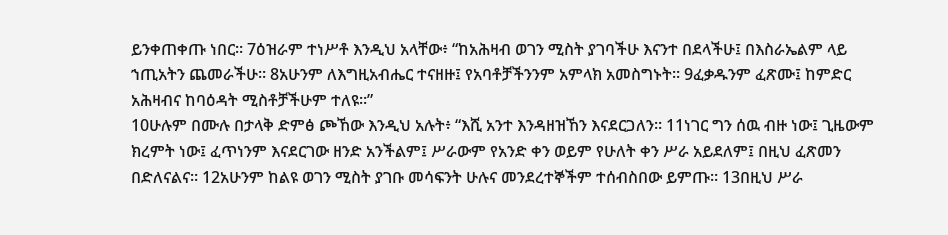ይንቀጠቀጡ ነበር። 7ዕዝራም ተነሥቶ እንዲህ አላቸው፥ “ከአሕዛብ ወገን ሚስት ያገባችሁ እናንተ በደላችሁ፤ በእስራኤልም ላይ ኀጢአትን ጨመራችሁ። 8አሁንም ለእግዚአብሔር ተናዘዙ፤ የአባቶቻችንንም አምላክ አመስግኑት። 9ፈቃዱንም ፈጽሙ፤ ከምድር አሕዛብና ከባዕዳት ሚስቶቻችሁም ተለዩ።”
10ሁሉም በሙሉ በታላቅ ድምፅ ጮኸው እንዲህ አሉት፥ “እሺ አንተ እንዳዘዝኸን እናደርጋለን። 11ነገር ግን ሰዉ ብዙ ነው፤ ጊዜውም ክረምት ነው፤ ፈጥነንም እናደርገው ዘንድ አንችልም፤ ሥራውም የአንድ ቀን ወይም የሁለት ቀን ሥራ አይደለም፤ በዚህ ፈጽመን በድለናልና። 12አሁንም ከልዩ ወገን ሚስት ያገቡ መሳፍንት ሁሉና መንደረተኞችም ተሰብስበው ይምጡ። 13በዚህ ሥራ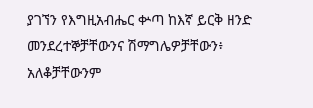ያገኘን የእግዚአብሔር ቍጣ ከእኛ ይርቅ ዘንድ መንደረተኞቻቸውንና ሽማግሌዎቻቸውን፥ አለቆቻቸውንም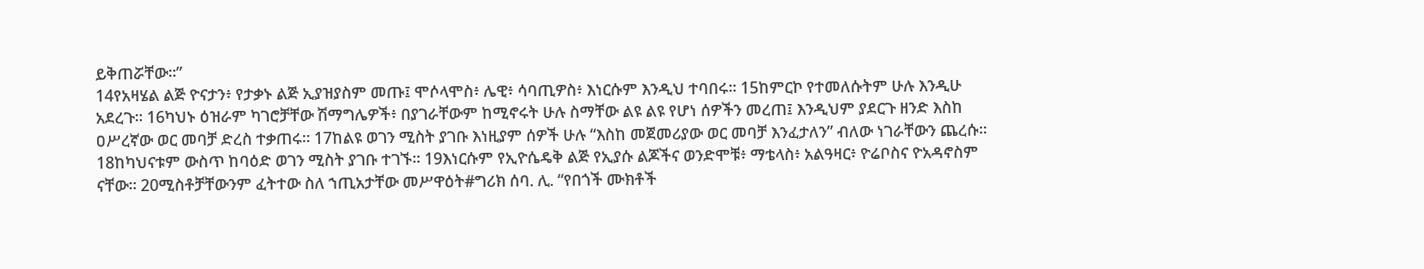ይቅጠሯቸው።”
14የአዛሄል ልጅ ዮናታን፥ የታቃኑ ልጅ ኢያዝያስም መጡ፤ ሞሶላሞስ፥ ሌዊ፥ ሳባጢዎስ፥ እነርሱም እንዲህ ተባበሩ። 15ከምርኮ የተመለሱትም ሁሉ እንዲሁ አደረጉ። 16ካህኑ ዕዝራም ካገሮቻቸው ሽማግሌዎች፥ በያገራቸውም ከሚኖሩት ሁሉ ስማቸው ልዩ ልዩ የሆነ ሰዎችን መረጠ፤ እንዲህም ያደርጉ ዘንድ እስከ ዐሥረኛው ወር መባቻ ድረስ ተቃጠሩ። 17ከልዩ ወገን ሚስት ያገቡ እነዚያም ሰዎች ሁሉ “እስከ መጀመሪያው ወር መባቻ እንፈታለን” ብለው ነገራቸውን ጨረሱ።
18ከካህናቱም ውስጥ ከባዕድ ወገን ሚስት ያገቡ ተገኙ። 19እነርሱም የኢዮሴዴቅ ልጅ የኢያሱ ልጆችና ወንድሞቹ፥ ማቴላስ፥ አልዓዛር፥ ዮሬቦስና ዮአዳኖስም ናቸው። 20ሚስቶቻቸውንም ፈትተው ስለ ኀጢአታቸው መሥዋዕት#ግሪክ ሰባ. ሊ. “የበጎች ሙክቶች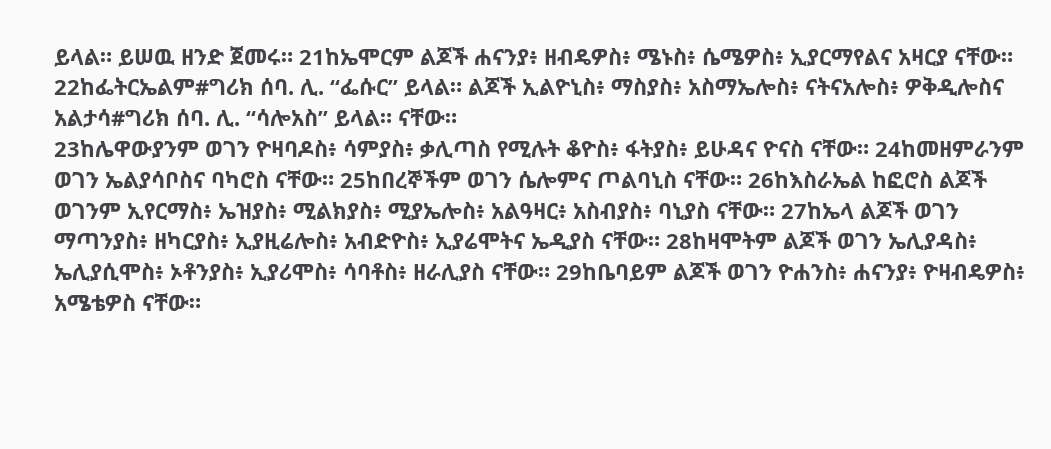ይላል። ይሠዉ ዘንድ ጀመሩ። 21ከኤሞርም ልጆች ሐናንያ፥ ዘብዴዎስ፥ ሜኑስ፥ ሴሜዎስ፥ ኢያርማየልና አዛርያ ናቸው። 22ከፌትርኤልም#ግሪክ ሰባ. ሊ. “ፌሱር” ይላል። ልጆች ኢልዮኒስ፥ ማስያስ፥ አስማኤሎስ፥ ናትናአሎስ፥ ዎቅዲሎስና አልታሳ#ግሪክ ሰባ. ሊ. “ሳሎአስ” ይላል። ናቸው።
23ከሌዋውያንም ወገን ዮዛባዶስ፥ ሳምያስ፥ ቃሊጣስ የሚሉት ቆዮስ፥ ፋትያስ፥ ይሁዳና ዮናስ ናቸው። 24ከመዘምራንም ወገን ኤልያሳቦስና ባካሮስ ናቸው። 25ከበረኞችም ወገን ሴሎምና ጦልባኒስ ናቸው። 26ከእስራኤል ከፎሮስ ልጆች ወገንም ኢየርማስ፥ ኤዝያስ፥ ሚልክያስ፥ ሚያኤሎስ፥ አልዓዛር፥ አስብያስ፥ ባኒያስ ናቸው። 27ከኤላ ልጆች ወገን ማጣንያስ፥ ዘካርያስ፥ ኢያዚሬሎስ፥ አብድዮስ፥ ኢያሬሞትና ኤዲያስ ናቸው። 28ከዛሞትም ልጆች ወገን ኤሊያዳስ፥ ኤሊያሲሞስ፥ ኦቶንያስ፥ ኢያሪሞስ፥ ሳባቶስ፥ ዘራሊያስ ናቸው። 29ከቤባይም ልጆች ወገን ዮሐንስ፥ ሐናንያ፥ ዮዛብዴዎስ፥ አሜቴዎስ ናቸው።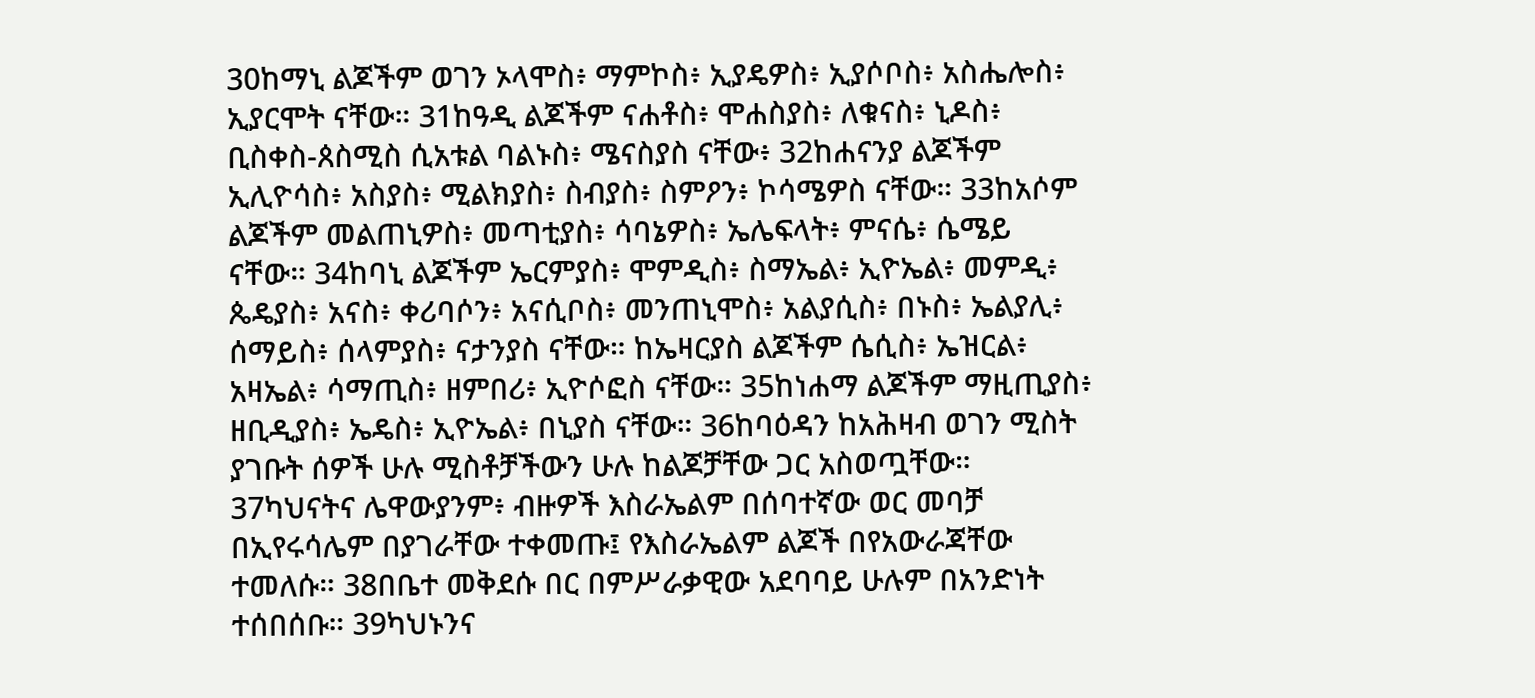30ከማኒ ልጆችም ወገን ኦላሞስ፥ ማምኮስ፥ ኢያዴዎስ፥ ኢያሶቦስ፥ አስሔሎስ፥ ኢያርሞት ናቸው። 31ከዓዲ ልጆችም ናሐቶስ፥ ሞሐስያስ፥ ለቁናስ፥ ኒዶስ፥ ቢስቀስ-ጰስሚስ ሲአቱል ባልኑስ፥ ሜናስያስ ናቸው፥ 32ከሐናንያ ልጆችም ኢሊዮሳስ፥ አስያስ፥ ሚልክያስ፥ ስብያስ፥ ስምዖን፥ ኮሳሜዎስ ናቸው። 33ከአሶም ልጆችም መልጠኒዎስ፥ መጣቲያስ፥ ሳባኔዎስ፥ ኤሌፍላት፥ ምናሴ፥ ሴሜይ ናቸው። 34ከባኒ ልጆችም ኤርምያስ፥ ሞምዲስ፥ ስማኤል፥ ኢዮኤል፥ መምዲ፥ ጴዴያስ፥ አናስ፥ ቀሪባሶን፥ አናሲቦስ፥ መንጠኒሞስ፥ አልያሲስ፥ በኑስ፥ ኤልያሊ፥ ሰማይስ፥ ሰላምያስ፥ ናታንያስ ናቸው። ከኤዛርያስ ልጆችም ሴሲስ፥ ኤዝርል፥ አዛኤል፥ ሳማጢስ፥ ዘምበሪ፥ ኢዮሶፎስ ናቸው። 35ከነሐማ ልጆችም ማዚጢያስ፥ ዘቢዲያስ፥ ኤዴስ፥ ኢዮኤል፥ በኒያስ ናቸው። 36ከባዕዳን ከአሕዛብ ወገን ሚስት ያገቡት ሰዎች ሁሉ ሚስቶቻችውን ሁሉ ከልጆቻቸው ጋር አስወጧቸው።
37ካህናትና ሌዋውያንም፥ ብዙዎች እስራኤልም በሰባተኛው ወር መባቻ በኢየሩሳሌም በያገራቸው ተቀመጡ፤ የእስራኤልም ልጆች በየአውራጃቸው ተመለሱ። 38በቤተ መቅደሱ በር በምሥራቃዊው አደባባይ ሁሉም በአንድነት ተሰበሰቡ። 39ካህኑንና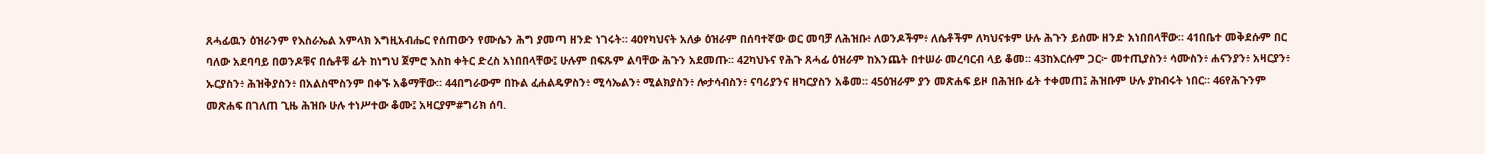ጸሓፊዉን ዕዝራንም የእስራኤል አምላክ እግዚአብሔር የሰጠውን የሙሴን ሕግ ያመጣ ዘንድ ነገሩት። 40የካህናት አለቃ ዕዝራም በሰባተኛው ወር መባቻ ለሕዝቡ፥ ለወንዶችም፥ ለሴቶችም ለካህናቱም ሁሉ ሕጉን ይሰሙ ዘንድ አነበበላቸው። 41በቤተ መቅደሱም በር ባለው አደባባይ በወንዶቹና በሴቶቹ ፊት ከነግህ ጀምሮ እስከ ቀትር ድረስ አነበበላቸው፤ ሁሉም በፍጹም ልባቸው ሕጉን አደመጡ። 42ካህኑና የሕጉ ጸሓፊ ዕዝራም ከእንጨት በተሠራ መረባርብ ላይ ቆመ። 43ከእርሱም ጋር፦ መተጢያስን፥ ሳሙስን፥ ሐናንያን፥ አዛርያን፥ ኡርያስን፥ ሕዝቅያስን፥ በአልስሞስንም በቀኙ አቆማቸው። 44በግራውም በኩል ፈሐልዴዎስን፥ ሚሳኤልን፥ ሚልክያስን፥ ሎታሳብስን፥ ናባሪያንና ዘካርያስን አቆመ። 45ዕዝራም ያን መጽሐፍ ይዞ በሕዝቡ ፊት ተቀመጠ፤ ሕዝቡም ሁሉ ያከብሩት ነበር። 46የሕጉንም መጽሐፍ በገለጠ ጊዜ ሕዝቡ ሁሉ ተነሥተው ቆሙ፤ አዛርያም#ግሪክ ሰባ.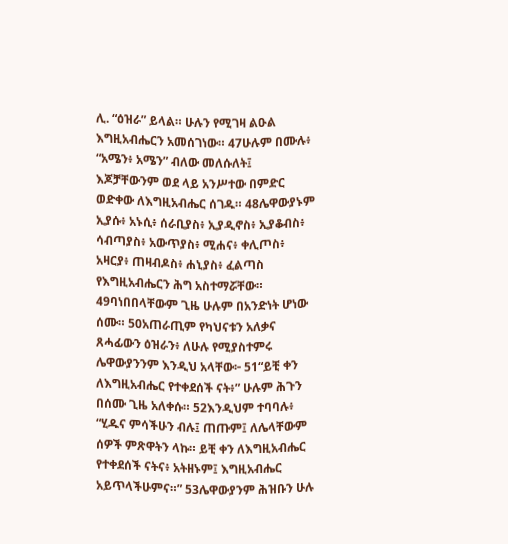ሊ. “ዕዝራ” ይላል። ሁሉን የሚገዛ ልዑል እግዚአብሔርን አመሰገነው። 47ሁሉም በሙሉ፥ “አሜን፥ አሜን” ብለው መለሱለት፤ እጆቻቸውንም ወደ ላይ አንሥተው በምድር ወድቀው ለእግዚአብሔር ሰገዱ። 48ሌዋውያኑም ኢያሱ፥ አኑሲ፥ ሰራቢያስ፥ ኢያዲኖስ፥ ኢያቆብስ፥ ሳብጣያስ፥ አውጥያስ፥ ሚሐና፥ ቀሊጦስ፥ አዛርያ፥ ጠዛብዶስ፥ ሐኒያስ፥ ፈልጣስ የእግዚአብሔርን ሕግ አስተማሯቸው። 49ባነበበላቸውም ጊዜ ሁሉም በአንድነት ሆነው ሰሙ። 50አጠራጢም የካህናቱን አለቃና ጸሓፊውን ዕዝራን፥ ለሁሉ የሚያስተምሩ ሌዋውያንንም እንዲህ አላቸው፦ 51“ይቺ ቀን ለእግዚአብሔር የተቀደሰች ናት፥” ሁሉም ሕጉን በሰሙ ጊዜ አለቀሱ። 52እንዲህም ተባባሉ፥ “ሂዱና ምሳችሁን ብሉ፤ ጠጡም፤ ለሌላቸውም ሰዎች ምጽዋትን ላኩ። ይቺ ቀን ለእግዚአብሔር የተቀደሰች ናትና፥ አትዘኑም፤ እግዚአብሔር አይጥላችሁምና።” 53ሌዋውያንም ሕዝቡን ሁሉ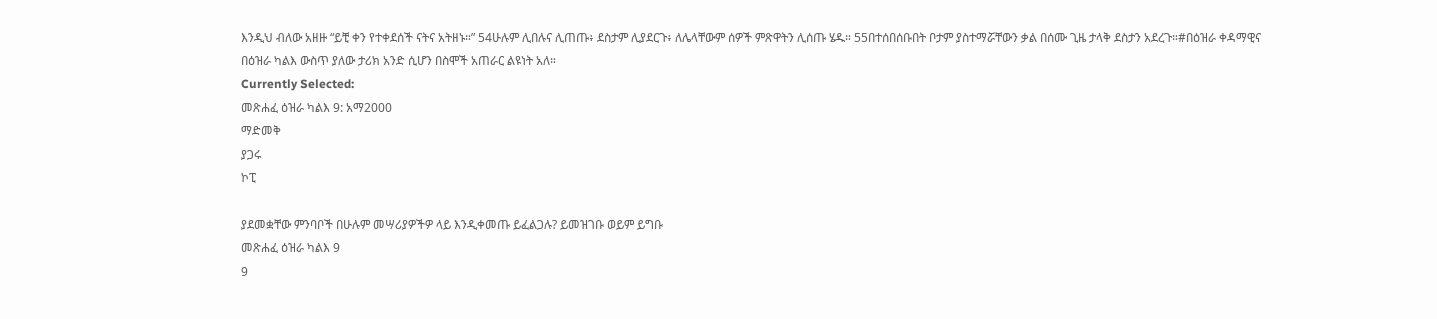እንዲህ ብለው አዘዙ “ይቺ ቀን የተቀደሰች ናትና አትዘኑ።” 54ሁሉም ሊበሉና ሊጠጡ፥ ደስታም ሊያደርጉ፥ ለሌላቸውም ሰዎች ምጽዋትን ሊሰጡ ሄዱ። 55በተሰበሰቡበት ቦታም ያስተማሯቸውን ቃል በሰሙ ጊዜ ታላቅ ደስታን አደረጉ።#በዕዝራ ቀዳማዊና በዕዝራ ካልእ ውስጥ ያለው ታሪክ አንድ ሲሆን በስሞች አጠራር ልዩነት አለ።
Currently Selected:
መጽሐፈ ዕዝራ ካልእ 9: አማ2000
ማድመቅ
ያጋሩ
ኮፒ

ያደመቋቸው ምንባቦች በሁሉም መሣሪያዎችዎ ላይ እንዲቀመጡ ይፈልጋሉ? ይመዝገቡ ወይም ይግቡ
መጽሐፈ ዕዝራ ካልእ 9
9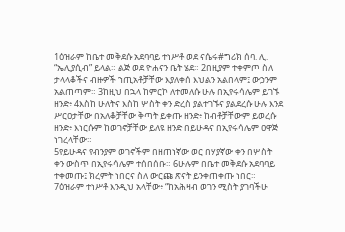1ዕዝራም ከቤተ መቅደሱ አደባባይ ተነሥቶ ወደ ናሴሩ#ግሪክ ሰባ. ሊ. “ኤሊያሲብ” ይላል። ልጅ ወደ ዮሐናን ቤት ሄደ። 2በዚያም ተቀምጦ ስለ ታላላቆችና ብዙዎች ኀጢአቶቻቸው እያለቀሰ እህልን አልበላም፤ ውኃንም አልጠጣም። 3ከዚህ በኋላ ከምርኮ ለተመለሱ ሁሉ በኢየሩሳሌም ይገኙ ዘንድ፥ 4እስከ ሁለትና እስከ ሦስት ቀን ድረስ ያልተገኙና ያልደረሱ ሁሉ እንደ ሥርዐታቸው በአለቆቻቸው ቅጣት ይቀጡ ዘንድ፥ ከብቶቻቸውም ይወረሱ ዘንድ፥ እነርሱም ከወገኖቻቸው ይለዩ ዘንድ በይሁዳና በኢየሩሳሌም ዐዋጅ ነገረላቸው።
5የይሁዳና የብንያም ወገኖችም በዘጠነኛው ወር በሃያኛው ቀን በሦስት ቀን ውስጥ በኢየሩሳሌም ተሰበሰቡ። 6ሁሉም በቤተ መቅደሱ አደባባይ ተቀመጡ፤ ክረምት ነበርና ስለ ውርጩ ጽናት ይንቀጠቀጡ ነበር። 7ዕዝራም ተነሥቶ እንዲህ አላቸው፥ “ከአሕዛብ ወገን ሚስት ያገባችሁ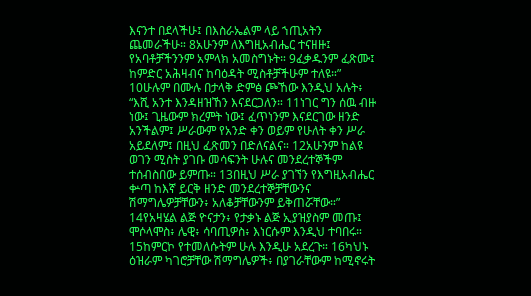እናንተ በደላችሁ፤ በእስራኤልም ላይ ኀጢአትን ጨመራችሁ። 8አሁንም ለእግዚአብሔር ተናዘዙ፤ የአባቶቻችንንም አምላክ አመስግኑት። 9ፈቃዱንም ፈጽሙ፤ ከምድር አሕዛብና ከባዕዳት ሚስቶቻችሁም ተለዩ።”
10ሁሉም በሙሉ በታላቅ ድምፅ ጮኸው እንዲህ አሉት፥ “እሺ አንተ እንዳዘዝኸን እናደርጋለን። 11ነገር ግን ሰዉ ብዙ ነው፤ ጊዜውም ክረምት ነው፤ ፈጥነንም እናደርገው ዘንድ አንችልም፤ ሥራውም የአንድ ቀን ወይም የሁለት ቀን ሥራ አይደለም፤ በዚህ ፈጽመን በድለናልና። 12አሁንም ከልዩ ወገን ሚስት ያገቡ መሳፍንት ሁሉና መንደረተኞችም ተሰብስበው ይምጡ። 13በዚህ ሥራ ያገኘን የእግዚአብሔር ቍጣ ከእኛ ይርቅ ዘንድ መንደረተኞቻቸውንና ሽማግሌዎቻቸውን፥ አለቆቻቸውንም ይቅጠሯቸው።”
14የአዛሄል ልጅ ዮናታን፥ የታቃኑ ልጅ ኢያዝያስም መጡ፤ ሞሶላሞስ፥ ሌዊ፥ ሳባጢዎስ፥ እነርሱም እንዲህ ተባበሩ። 15ከምርኮ የተመለሱትም ሁሉ እንዲሁ አደረጉ። 16ካህኑ ዕዝራም ካገሮቻቸው ሽማግሌዎች፥ በያገራቸውም ከሚኖሩት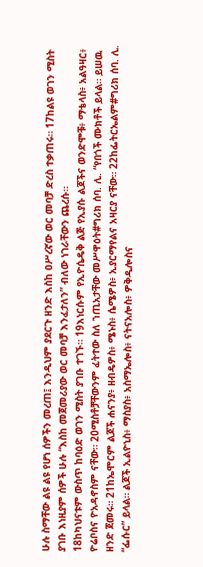ሁሉ ስማቸው ልዩ ልዩ የሆነ ሰዎችን መረጠ፤ እንዲህም ያደርጉ ዘንድ እስከ ዐሥረኛው ወር መባቻ ድረስ ተቃጠሩ። 17ከልዩ ወገን ሚስት ያገቡ እነዚያም ሰዎች ሁሉ “እስከ መጀመሪያው ወር መባቻ እንፈታለን” ብለው ነገራቸውን ጨረሱ።
18ከካህናቱም ውስጥ ከባዕድ ወገን ሚስት ያገቡ ተገኙ። 19እነርሱም የኢዮሴዴቅ ልጅ የኢያሱ ልጆችና ወንድሞቹ፥ ማቴላስ፥ አልዓዛር፥ ዮሬቦስና ዮአዳኖስም ናቸው። 20ሚስቶቻቸውንም ፈትተው ስለ ኀጢአታቸው መሥዋዕት#ግሪክ ሰባ. ሊ. “የበጎች ሙክቶች ይላል። ይሠዉ ዘንድ ጀመሩ። 21ከኤሞርም ልጆች ሐናንያ፥ ዘብዴዎስ፥ ሜኑስ፥ ሴሜዎስ፥ ኢያርማየልና አዛርያ ናቸው። 22ከፌትርኤልም#ግሪክ ሰባ. ሊ. “ፌሱር” ይላል። ልጆች ኢልዮኒስ፥ ማስያስ፥ አስማኤሎስ፥ ናትናአሎስ፥ ዎቅዲሎስና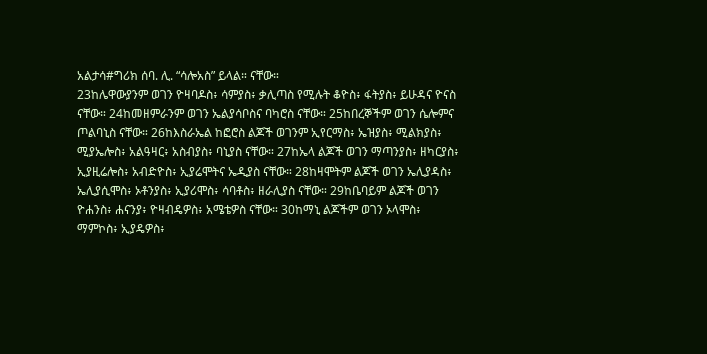አልታሳ#ግሪክ ሰባ. ሊ. “ሳሎአስ” ይላል። ናቸው።
23ከሌዋውያንም ወገን ዮዛባዶስ፥ ሳምያስ፥ ቃሊጣስ የሚሉት ቆዮስ፥ ፋትያስ፥ ይሁዳና ዮናስ ናቸው። 24ከመዘምራንም ወገን ኤልያሳቦስና ባካሮስ ናቸው። 25ከበረኞችም ወገን ሴሎምና ጦልባኒስ ናቸው። 26ከእስራኤል ከፎሮስ ልጆች ወገንም ኢየርማስ፥ ኤዝያስ፥ ሚልክያስ፥ ሚያኤሎስ፥ አልዓዛር፥ አስብያስ፥ ባኒያስ ናቸው። 27ከኤላ ልጆች ወገን ማጣንያስ፥ ዘካርያስ፥ ኢያዚሬሎስ፥ አብድዮስ፥ ኢያሬሞትና ኤዲያስ ናቸው። 28ከዛሞትም ልጆች ወገን ኤሊያዳስ፥ ኤሊያሲሞስ፥ ኦቶንያስ፥ ኢያሪሞስ፥ ሳባቶስ፥ ዘራሊያስ ናቸው። 29ከቤባይም ልጆች ወገን ዮሐንስ፥ ሐናንያ፥ ዮዛብዴዎስ፥ አሜቴዎስ ናቸው። 30ከማኒ ልጆችም ወገን ኦላሞስ፥ ማምኮስ፥ ኢያዴዎስ፥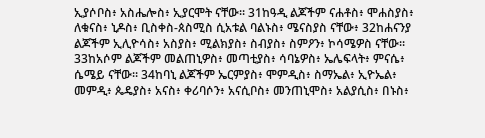ኢያሶቦስ፥ አስሔሎስ፥ ኢያርሞት ናቸው። 31ከዓዲ ልጆችም ናሐቶስ፥ ሞሐስያስ፥ ለቁናስ፥ ኒዶስ፥ ቢስቀስ-ጰስሚስ ሲአቱል ባልኑስ፥ ሜናስያስ ናቸው፥ 32ከሐናንያ ልጆችም ኢሊዮሳስ፥ አስያስ፥ ሚልክያስ፥ ስብያስ፥ ስምዖን፥ ኮሳሜዎስ ናቸው። 33ከአሶም ልጆችም መልጠኒዎስ፥ መጣቲያስ፥ ሳባኔዎስ፥ ኤሌፍላት፥ ምናሴ፥ ሴሜይ ናቸው። 34ከባኒ ልጆችም ኤርምያስ፥ ሞምዲስ፥ ስማኤል፥ ኢዮኤል፥ መምዲ፥ ጴዴያስ፥ አናስ፥ ቀሪባሶን፥ አናሲቦስ፥ መንጠኒሞስ፥ አልያሲስ፥ በኑስ፥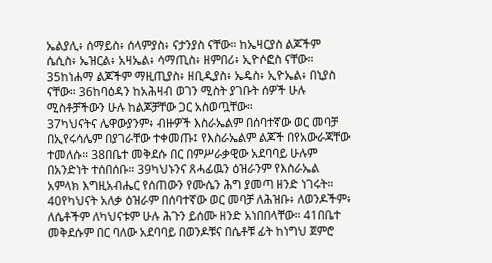ኤልያሊ፥ ሰማይስ፥ ሰላምያስ፥ ናታንያስ ናቸው። ከኤዛርያስ ልጆችም ሴሲስ፥ ኤዝርል፥ አዛኤል፥ ሳማጢስ፥ ዘምበሪ፥ ኢዮሶፎስ ናቸው። 35ከነሐማ ልጆችም ማዚጢያስ፥ ዘቢዲያስ፥ ኤዴስ፥ ኢዮኤል፥ በኒያስ ናቸው። 36ከባዕዳን ከአሕዛብ ወገን ሚስት ያገቡት ሰዎች ሁሉ ሚስቶቻችውን ሁሉ ከልጆቻቸው ጋር አስወጧቸው።
37ካህናትና ሌዋውያንም፥ ብዙዎች እስራኤልም በሰባተኛው ወር መባቻ በኢየሩሳሌም በያገራቸው ተቀመጡ፤ የእስራኤልም ልጆች በየአውራጃቸው ተመለሱ። 38በቤተ መቅደሱ በር በምሥራቃዊው አደባባይ ሁሉም በአንድነት ተሰበሰቡ። 39ካህኑንና ጸሓፊዉን ዕዝራንም የእስራኤል አምላክ እግዚአብሔር የሰጠውን የሙሴን ሕግ ያመጣ ዘንድ ነገሩት። 40የካህናት አለቃ ዕዝራም በሰባተኛው ወር መባቻ ለሕዝቡ፥ ለወንዶችም፥ ለሴቶችም ለካህናቱም ሁሉ ሕጉን ይሰሙ ዘንድ አነበበላቸው። 41በቤተ መቅደሱም በር ባለው አደባባይ በወንዶቹና በሴቶቹ ፊት ከነግህ ጀምሮ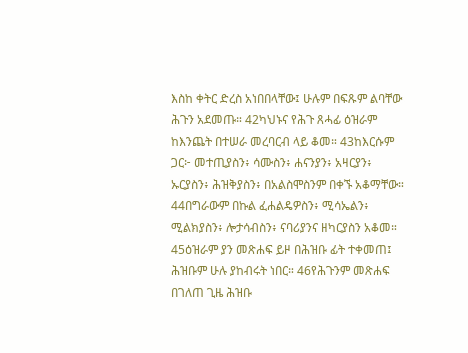እስከ ቀትር ድረስ አነበበላቸው፤ ሁሉም በፍጹም ልባቸው ሕጉን አደመጡ። 42ካህኑና የሕጉ ጸሓፊ ዕዝራም ከእንጨት በተሠራ መረባርብ ላይ ቆመ። 43ከእርሱም ጋር፦ መተጢያስን፥ ሳሙስን፥ ሐናንያን፥ አዛርያን፥ ኡርያስን፥ ሕዝቅያስን፥ በአልስሞስንም በቀኙ አቆማቸው። 44በግራውም በኩል ፈሐልዴዎስን፥ ሚሳኤልን፥ ሚልክያስን፥ ሎታሳብስን፥ ናባሪያንና ዘካርያስን አቆመ። 45ዕዝራም ያን መጽሐፍ ይዞ በሕዝቡ ፊት ተቀመጠ፤ ሕዝቡም ሁሉ ያከብሩት ነበር። 46የሕጉንም መጽሐፍ በገለጠ ጊዜ ሕዝቡ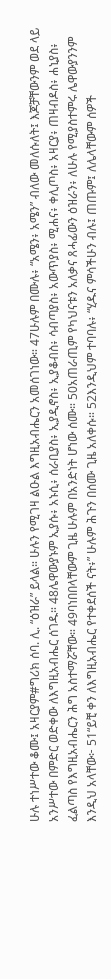ሁሉ ተነሥተው ቆሙ፤ አዛርያም#ግሪክ ሰባ. ሊ. “ዕዝራ” ይላል። ሁሉን የሚገዛ ልዑል እግዚአብሔርን አመሰገነው። 47ሁሉም በሙሉ፥ “አሜን፥ አሜን” ብለው መለሱለት፤ እጆቻቸውንም ወደ ላይ አንሥተው በምድር ወድቀው ለእግዚአብሔር ሰገዱ። 48ሌዋውያኑም ኢያሱ፥ አኑሲ፥ ሰራቢያስ፥ ኢያዲኖስ፥ ኢያቆብስ፥ ሳብጣያስ፥ አውጥያስ፥ ሚሐና፥ ቀሊጦስ፥ አዛርያ፥ ጠዛብዶስ፥ ሐኒያስ፥ ፈልጣስ የእግዚአብሔርን ሕግ አስተማሯቸው። 49ባነበበላቸውም ጊዜ ሁሉም በአንድነት ሆነው ሰሙ። 50አጠራጢም የካህናቱን አለቃና ጸሓፊውን ዕዝራን፥ ለሁሉ የሚያስተምሩ ሌዋውያንንም እንዲህ አላቸው፦ 51“ይቺ ቀን ለእግዚአብሔር የተቀደሰች ናት፥” ሁሉም ሕጉን በሰሙ ጊዜ አለቀሱ። 52እንዲህም ተባባሉ፥ “ሂዱና ምሳችሁን ብሉ፤ ጠጡም፤ ለሌላቸውም ሰዎች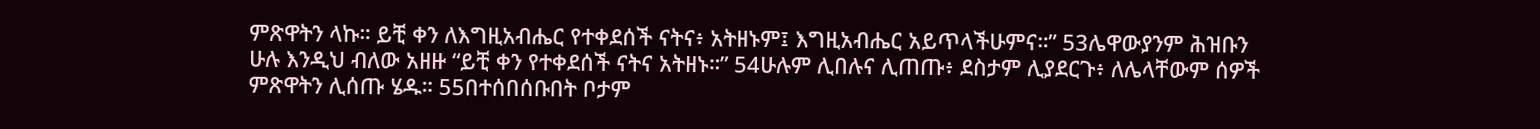ምጽዋትን ላኩ። ይቺ ቀን ለእግዚአብሔር የተቀደሰች ናትና፥ አትዘኑም፤ እግዚአብሔር አይጥላችሁምና።” 53ሌዋውያንም ሕዝቡን ሁሉ እንዲህ ብለው አዘዙ “ይቺ ቀን የተቀደሰች ናትና አትዘኑ።” 54ሁሉም ሊበሉና ሊጠጡ፥ ደስታም ሊያደርጉ፥ ለሌላቸውም ሰዎች ምጽዋትን ሊሰጡ ሄዱ። 55በተሰበሰቡበት ቦታም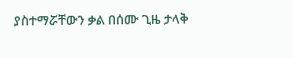ያስተማሯቸውን ቃል በሰሙ ጊዜ ታላቅ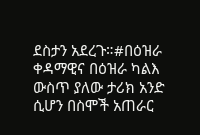ደስታን አደረጉ።#በዕዝራ ቀዳማዊና በዕዝራ ካልእ ውስጥ ያለው ታሪክ አንድ ሲሆን በስሞች አጠራር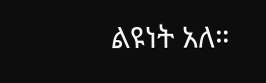ልዩነት አለ።